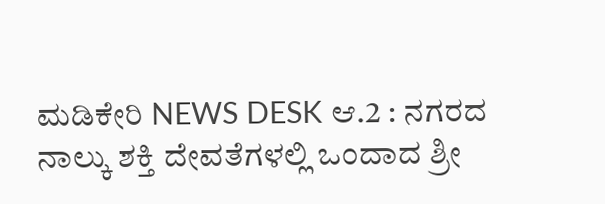ಮಡಿಕೇರಿ NEWS DESK ಆ.2 : ನಗರದ ನಾಲ್ಕು ಶಕ್ತಿ ದೇವತೆಗಳಲ್ಲಿ ಒಂದಾದ ಶ್ರೀ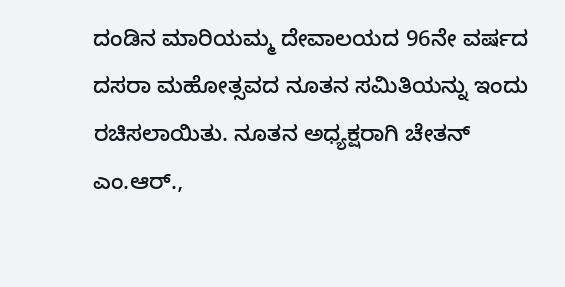ದಂಡಿನ ಮಾರಿಯಮ್ಮ ದೇವಾಲಯದ 96ನೇ ವರ್ಷದ ದಸರಾ ಮಹೋತ್ಸವದ ನೂತನ ಸಮಿತಿಯನ್ನು ಇಂದು ರಚಿಸಲಾಯಿತು. ನೂತನ ಅಧ್ಯಕ್ಷರಾಗಿ ಚೇತನ್ ಎಂ.ಆರ್.,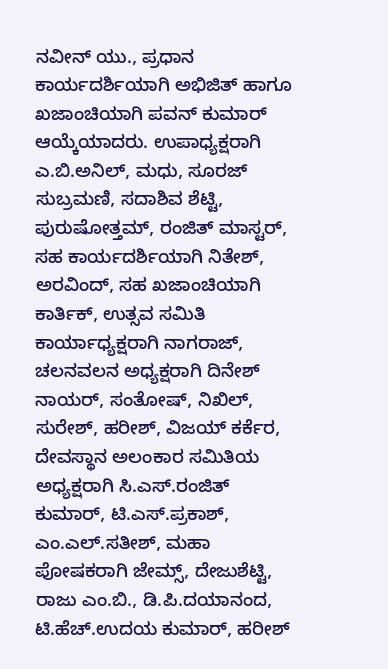ನವೀನ್ ಯು., ಪ್ರಧಾನ ಕಾರ್ಯದರ್ಶಿಯಾಗಿ ಅಭಿಜಿತ್ ಹಾಗೂ ಖಜಾಂಚಿಯಾಗಿ ಪವನ್ ಕುಮಾರ್ ಆಯ್ಕೆಯಾದರು. ಉಪಾಧ್ಯಕ್ಷರಾಗಿ ಎ.ಬಿ.ಅನಿಲ್, ಮಧು, ಸೂರಜ್ ಸುಬ್ರಮಣಿ, ಸದಾಶಿವ ಶೆಟ್ಟಿ, ಪುರುಷೋತ್ತಮ್, ರಂಜಿತ್ ಮಾಸ್ಟರ್, ಸಹ ಕಾರ್ಯದರ್ಶಿಯಾಗಿ ನಿತೇಶ್, ಅರವಿಂದ್, ಸಹ ಖಜಾಂಚಿಯಾಗಿ ಕಾರ್ತಿಕ್, ಉತ್ಸವ ಸಮಿತಿ ಕಾರ್ಯಾಧ್ಯಕ್ಷರಾಗಿ ನಾಗರಾಜ್, ಚಲನವಲನ ಅಧ್ಯಕ್ಷರಾಗಿ ದಿನೇಶ್ ನಾಯರ್, ಸಂತೋಷ್, ನಿಖಿಲ್, ಸುರೇಶ್, ಹರೀಶ್, ವಿಜಯ್ ಕರ್ಕೆರ, ದೇವಸ್ಥಾನ ಅಲಂಕಾರ ಸಮಿತಿಯ ಅಧ್ಯಕ್ಷರಾಗಿ ಸಿ.ಎಸ್.ರಂಜಿತ್ ಕುಮಾರ್, ಟಿ.ಎಸ್.ಪ್ರಕಾಶ್, ಎಂ.ಎಲ್.ಸತೀಶ್, ಮಹಾ ಪೋಷಕರಾಗಿ ಜೇಮ್ಸ್, ದೇಜುಶೆಟ್ಟಿ, ರಾಜು ಎಂ.ಬಿ., ಡಿ.ಪಿ.ದಯಾನಂದ, ಟಿ.ಹೆಚ್.ಉದಯ ಕುಮಾರ್, ಹರೀಶ್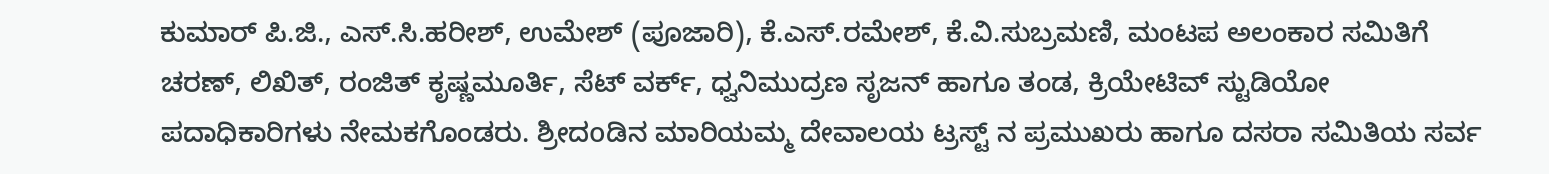ಕುಮಾರ್ ಪಿ.ಜಿ., ಎಸ್.ಸಿ.ಹರೀಶ್, ಉಮೇಶ್ (ಪೂಜಾರಿ), ಕೆ.ಎಸ್.ರಮೇಶ್, ಕೆ.ವಿ.ಸುಬ್ರಮಣಿ, ಮಂಟಪ ಅಲಂಕಾರ ಸಮಿತಿಗೆ ಚರಣ್, ಲಿಖಿತ್, ರಂಜಿತ್ ಕೃಷ್ಣಮೂರ್ತಿ, ಸೆಟ್ ವರ್ಕ್, ಧ್ವನಿಮುದ್ರಣ ಸೃಜನ್ ಹಾಗೂ ತಂಡ, ಕ್ರಿಯೇಟಿವ್ ಸ್ಟುಡಿಯೋ ಪದಾಧಿಕಾರಿಗಳು ನೇಮಕಗೊಂಡರು. ಶ್ರೀದoಡಿನ ಮಾರಿಯಮ್ಮ ದೇವಾಲಯ ಟ್ರಸ್ಟ್ ನ ಪ್ರಮುಖರು ಹಾಗೂ ದಸರಾ ಸಮಿತಿಯ ಸರ್ವ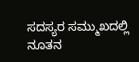ಸದಸ್ಯರ ಸಮ್ಮುಖದಲ್ಲಿ ನೂತನ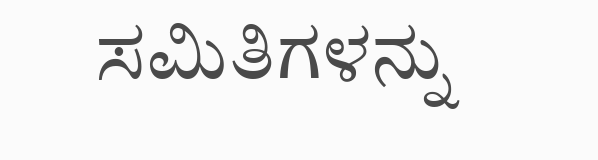ಸಮಿತಿಗಳನ್ನು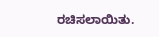ರಚಿಸಲಾಯಿತು.